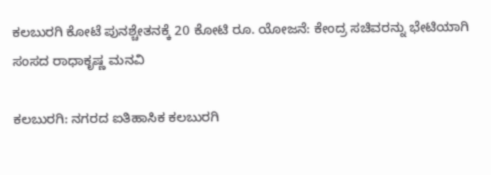ಕಲಬುರಗಿ ಕೋಟೆ ಪುನಶ್ಚೇತನಕ್ಕೆ 20 ಕೋಟಿ ರೂ. ಯೋಜನೆ: ಕೇಂದ್ರ ಸಚಿವರನ್ನು ಭೇಟಿಯಾಗಿ ಸಂಸದ ರಾಧಾಕೃಷ್ಣ ಮನವಿ

ಕಲಬುರಗಿ: ನಗರದ ಐತಿಹಾಸಿಕ ಕಲಬುರಗಿ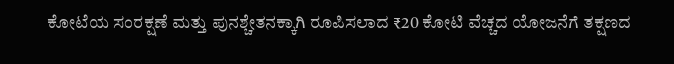ಕೋಟೆಯ ಸಂರಕ್ಷಣೆ ಮತ್ತು ಪುನಶ್ಚೇತನಕ್ಕಾಗಿ ರೂಪಿಸಲಾದ ₹20 ಕೋಟಿ ವೆಚ್ಚದ ಯೋಜನೆಗೆ ತಕ್ಷಣದ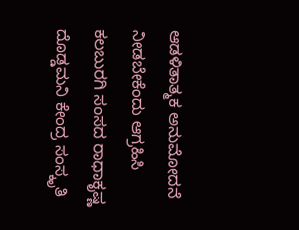ಆಡಳಿತಾತ್ಮಕ ಅನುಮೋದನೆ ನೀಡಬೇಕೆಂದು ಆಗ್ರಹಿಸಿ ಕಲಬುರಗಿ ಸಂಸದ ರಾಧಾಕೃಷ್ಣ ದೊಡ್ಡಮನಿ ಕೇಂದ್ರ ಸಂಸ್ಕೃತಿ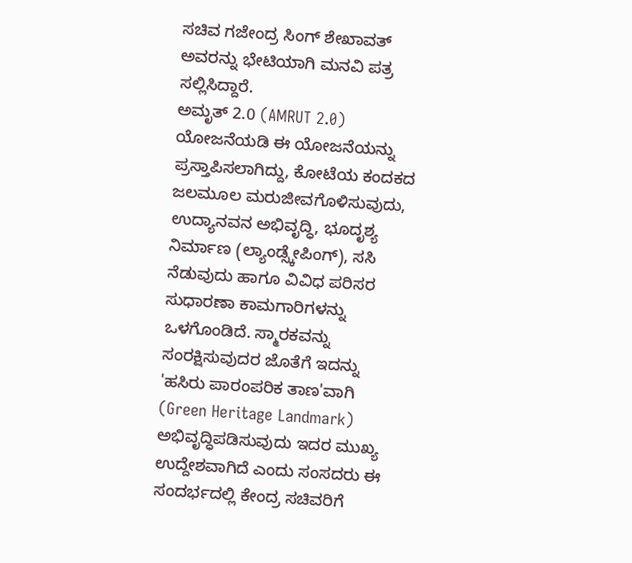ಸಚಿವ ಗಜೇಂದ್ರ ಸಿಂಗ್ ಶೇಖಾವತ್ ಅವರನ್ನು ಭೇಟಿಯಾಗಿ ಮನವಿ ಪತ್ರ ಸಲ್ಲಿಸಿದ್ದಾರೆ.
ಅಮೃತ್ 2.0 (AMRUT 2.0) ಯೋಜನೆಯಡಿ ಈ ಯೋಜನೆಯನ್ನು ಪ್ರಸ್ತಾಪಿಸಲಾಗಿದ್ದು, ಕೋಟೆಯ ಕಂದಕದ ಜಲಮೂಲ ಮರುಜೀವಗೊಳಿಸುವುದು, ಉದ್ಯಾನವನ ಅಭಿವೃದ್ಧಿ, ಭೂದೃಶ್ಯ ನಿರ್ಮಾಣ (ಲ್ಯಾಂಡ್ಸ್ಕೇಪಿಂಗ್), ಸಸಿ ನೆಡುವುದು ಹಾಗೂ ವಿವಿಧ ಪರಿಸರ ಸುಧಾರಣಾ ಕಾಮಗಾರಿಗಳನ್ನು ಒಳಗೊಂಡಿದೆ. ಸ್ಮಾರಕವನ್ನು ಸಂರಕ್ಷಿಸುವುದರ ಜೊತೆಗೆ ಇದನ್ನು 'ಹಸಿರು ಪಾರಂಪರಿಕ ತಾಣ'ವಾಗಿ (Green Heritage Landmark) ಅಭಿವೃದ್ಧಿಪಡಿಸುವುದು ಇದರ ಮುಖ್ಯ ಉದ್ದೇಶವಾಗಿದೆ ಎಂದು ಸಂಸದರು ಈ ಸಂದರ್ಭದಲ್ಲಿ ಕೇಂದ್ರ ಸಚಿವರಿಗೆ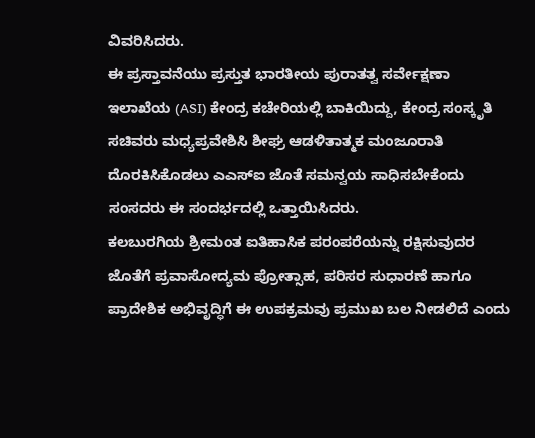ವಿವರಿಸಿದರು.
ಈ ಪ್ರಸ್ತಾವನೆಯು ಪ್ರಸ್ತುತ ಭಾರತೀಯ ಪುರಾತತ್ವ ಸರ್ವೇಕ್ಷಣಾ ಇಲಾಖೆಯ (ASI) ಕೇಂದ್ರ ಕಚೇರಿಯಲ್ಲಿ ಬಾಕಿಯಿದ್ದು, ಕೇಂದ್ರ ಸಂಸ್ಕೃತಿ ಸಚಿವರು ಮಧ್ಯಪ್ರವೇಶಿಸಿ ಶೀಘ್ರ ಆಡಳಿತಾತ್ಮಕ ಮಂಜೂರಾತಿ ದೊರಕಿಸಿಕೊಡಲು ಎಎಸ್ಐ ಜೊತೆ ಸಮನ್ವಯ ಸಾಧಿಸಬೇಕೆಂದು ಸಂಸದರು ಈ ಸಂದರ್ಭದಲ್ಲಿ ಒತ್ತಾಯಿಸಿದರು.
ಕಲಬುರಗಿಯ ಶ್ರೀಮಂತ ಐತಿಹಾಸಿಕ ಪರಂಪರೆಯನ್ನು ರಕ್ಷಿಸುವುದರ ಜೊತೆಗೆ ಪ್ರವಾಸೋದ್ಯಮ ಪ್ರೋತ್ಸಾಹ, ಪರಿಸರ ಸುಧಾರಣೆ ಹಾಗೂ ಪ್ರಾದೇಶಿಕ ಅಭಿವೃದ್ಧಿಗೆ ಈ ಉಪಕ್ರಮವು ಪ್ರಮುಖ ಬಲ ನೀಡಲಿದೆ ಎಂದು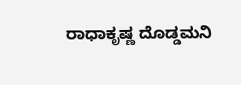ರಾಧಾಕೃಷ್ಣ ದೊಡ್ಡಮನಿ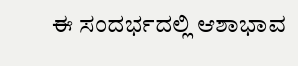ಈ ಸಂದರ್ಭದಲ್ಲಿ ಆಶಾಭಾವ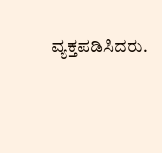ವ್ಯಕ್ತಪಡಿಸಿದರು.